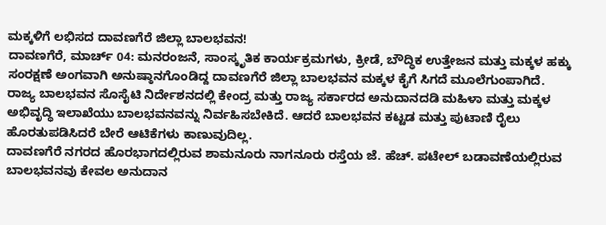ಮಕ್ಕಳಿಗೆ ಲಭಿಸದ ದಾವಣಗೆರೆ ಜಿಲ್ಲಾ ಬಾಲಭವನ!
ದಾವಣಗೆರೆ, ಮಾರ್ಚ್ 04: ಮನರಂಜನೆ, ಸಾಂಸ್ಕೃತಿಕ ಕಾರ್ಯಕ್ರಮಗಳು, ಕ್ರೀಡೆ, ಬೌದ್ಧಿಕ ಉತ್ತೇಜನ ಮತ್ತು ಮಕ್ಕಳ ಹಕ್ಕು ಸಂರಕ್ಷಣೆ ಅಂಗವಾಗಿ ಅನುಷ್ಠಾನಗೊಂಡಿದ್ದ ದಾವಣಗೆರೆ ಜಿಲ್ಲಾ ಬಾಲಭವನ ಮಕ್ಕಳ ಕೈಗೆ ಸಿಗದೆ ಮೂಲೆಗುಂಪಾಗಿದೆ.
ರಾಜ್ಯ ಬಾಲಭವನ ಸೊಸೈಟಿ ನಿರ್ದೇಶನದಲ್ಲಿ ಕೇಂದ್ರ ಮತ್ತು ರಾಜ್ಯ ಸರ್ಕಾರದ ಅನುದಾನದಡಿ ಮಹಿಳಾ ಮತ್ತು ಮಕ್ಕಳ ಅಭಿವೃದ್ಧಿ ಇಲಾಖೆಯು ಬಾಲಭವನವನ್ನು ನಿರ್ವಹಿಸಬೇಕಿದೆ. ಆದರೆ ಬಾಲಭವನ ಕಟ್ಟಡ ಮತ್ತು ಪುಟಾಣಿ ರೈಲು ಹೊರತುಪಡಿಸಿದರೆ ಬೇರೆ ಆಟಿಕೆಗಳು ಕಾಣುವುದಿಲ್ಲ.
ದಾವಣಗೆರೆ ನಗರದ ಹೊರಭಾಗದಲ್ಲಿರುವ ಶಾಮನೂರು ನಾಗನೂರು ರಸ್ತೆಯ ಜೆ. ಹೆಚ್. ಪಟೇಲ್ ಬಡಾವಣೆಯಲ್ಲಿರುವ ಬಾಲಭವನವು ಕೇವಲ ಅನುದಾನ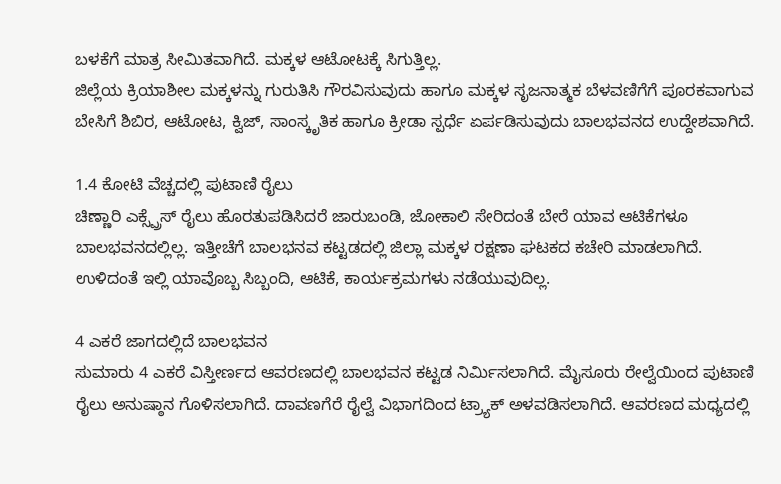ಬಳಕೆಗೆ ಮಾತ್ರ ಸೀಮಿತವಾಗಿದೆ. ಮಕ್ಕಳ ಆಟೋಟಕ್ಕೆ ಸಿಗುತ್ತಿಲ್ಲ.
ಜಿಲ್ಲೆಯ ಕ್ರಿಯಾಶೀಲ ಮಕ್ಕಳನ್ನು ಗುರುತಿಸಿ ಗೌರವಿಸುವುದು ಹಾಗೂ ಮಕ್ಕಳ ಸೃಜನಾತ್ಮಕ ಬೆಳವಣಿಗೆಗೆ ಪೂರಕವಾಗುವ ಬೇಸಿಗೆ ಶಿಬಿರ, ಆಟೋಟ, ಕ್ವಿಜ್, ಸಾಂಸ್ಕೃತಿಕ ಹಾಗೂ ಕ್ರೀಡಾ ಸ್ಪರ್ಧೆ ಏರ್ಪಡಿಸುವುದು ಬಾಲಭವನದ ಉದ್ದೇಶವಾಗಿದೆ.

1.4 ಕೋಟಿ ವೆಚ್ಚದಲ್ಲಿ ಪುಟಾಣಿ ರೈಲು
ಚಿಣ್ಣಾರಿ ಎಕ್ಸ್ಪ್ರೆಸ್ ರೈಲು ಹೊರತುಪಡಿಸಿದರೆ ಜಾರುಬಂಡಿ, ಜೋಕಾಲಿ ಸೇರಿದಂತೆ ಬೇರೆ ಯಾವ ಆಟಿಕೆಗಳೂ ಬಾಲಭವನದಲ್ಲಿಲ್ಲ. ಇತ್ತೀಚೆಗೆ ಬಾಲಭನವ ಕಟ್ಟಡದಲ್ಲಿ ಜಿಲ್ಲಾ ಮಕ್ಕಳ ರಕ್ಷಣಾ ಘಟಕದ ಕಚೇರಿ ಮಾಡಲಾಗಿದೆ. ಉಳಿದಂತೆ ಇಲ್ಲಿ ಯಾವೊಬ್ಬ ಸಿಬ್ಬಂದಿ, ಆಟಿಕೆ, ಕಾರ್ಯಕ್ರಮಗಳು ನಡೆಯುವುದಿಲ್ಲ.

4 ಎಕರೆ ಜಾಗದಲ್ಲಿದೆ ಬಾಲಭವನ
ಸುಮಾರು 4 ಎಕರೆ ವಿಸ್ತೀರ್ಣದ ಆವರಣದಲ್ಲಿ ಬಾಲಭವನ ಕಟ್ಟಡ ನಿರ್ಮಿಸಲಾಗಿದೆ. ಮೈಸೂರು ರೇಲ್ವೆಯಿಂದ ಪುಟಾಣಿ ರೈಲು ಅನುಷ್ಠಾನ ಗೊಳಿಸಲಾಗಿದೆ. ದಾವಣಗೆರೆ ರೈಲ್ವೆ ವಿಭಾಗದಿಂದ ಟ್ರ್ಯಾಕ್ ಅಳವಡಿಸಲಾಗಿದೆ. ಆವರಣದ ಮಧ್ಯದಲ್ಲಿ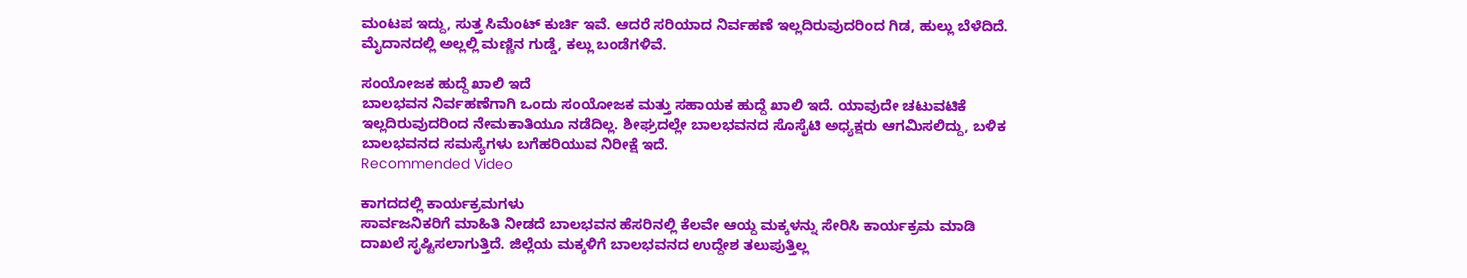ಮಂಟಪ ಇದ್ದು, ಸುತ್ತ ಸಿಮೆಂಟ್ ಕುರ್ಚಿ ಇವೆ. ಆದರೆ ಸರಿಯಾದ ನಿರ್ವಹಣೆ ಇಲ್ಲದಿರುವುದರಿಂದ ಗಿಡ, ಹುಲ್ಲು ಬೆಳೆದಿದೆ. ಮೈದಾನದಲ್ಲಿ ಅಲ್ಲಲ್ಲಿ ಮಣ್ಣಿನ ಗುಡ್ಡೆ, ಕಲ್ಲು ಬಂಡೆಗಳಿವೆ.

ಸಂಯೋಜಕ ಹುದ್ದೆ ಖಾಲಿ ಇದೆ
ಬಾಲಭವನ ನಿರ್ವಹಣೆಗಾಗಿ ಒಂದು ಸಂಯೋಜಕ ಮತ್ತು ಸಹಾಯಕ ಹುದ್ದೆ ಖಾಲಿ ಇದೆ. ಯಾವುದೇ ಚಟುವಟಿಕೆ ಇಲ್ಲದಿರುವುದರಿಂದ ನೇಮಕಾತಿಯೂ ನಡೆದಿಲ್ಲ. ಶೀಘ್ರದಲ್ಲೇ ಬಾಲಭವನದ ಸೊಸೈಟಿ ಅಧ್ಯಕ್ಷರು ಆಗಮಿಸಲಿದ್ದು, ಬಳಿಕ ಬಾಲಭವನದ ಸಮಸ್ಯೆಗಳು ಬಗೆಹರಿಯುವ ನಿರೀಕ್ಷೆ ಇದೆ.
Recommended Video

ಕಾಗದದಲ್ಲಿ ಕಾರ್ಯಕ್ರಮಗಳು
ಸಾರ್ವಜನಿಕರಿಗೆ ಮಾಹಿತಿ ನೀಡದೆ ಬಾಲಭವನ ಹೆಸರಿನಲ್ಲಿ ಕೆಲವೇ ಆಯ್ದ ಮಕ್ಕಳನ್ನು ಸೇರಿಸಿ ಕಾರ್ಯಕ್ರಮ ಮಾಡಿ ದಾಖಲೆ ಸೃಷ್ಟಿಸಲಾಗುತ್ತಿದೆ. ಜಿಲ್ಲೆಯ ಮಕ್ಕಳಿಗೆ ಬಾಲಭವನದ ಉದ್ದೇಶ ತಲುಪುತ್ತಿಲ್ಲ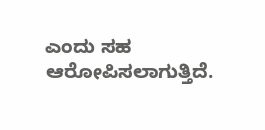ಎಂದು ಸಹ ಆರೋಪಿಸಲಾಗುತ್ತಿದೆ.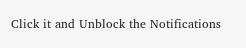Click it and Unblock the Notifications